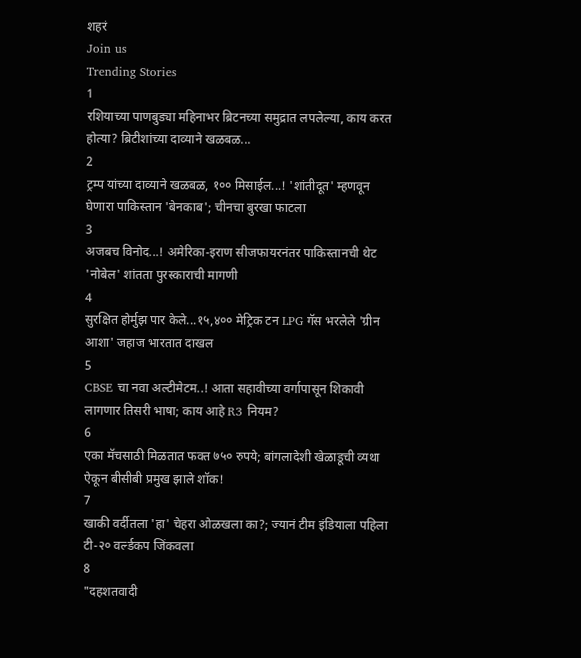शहरं
Join us
Trending Stories
1
रशियाच्या पाणबुड्या महिनाभर ब्रिटनच्या समुद्रात लपलेल्या, काय करत होत्या? ब्रिटीशांच्या दाव्याने खळबळ...
2
ट्रम्प यांच्या दाव्याने खळबळ, १०० मिसाईल...! 'शांतीदूत' म्हणवून घेणारा पाकिस्तान 'बेनकाब'; चीनचा बुरखा फाटला
3
अजबच विनोद...! अमेरिका-इराण सीजफायरनंतर पाकिस्तानची थेट 'नोबेल' शांतता पुरस्काराची मागणी
4
सुरक्षित होर्मुझ पार केले...१५,४०० मेट्रिक टन LPG गॅस भरलेले 'ग्रीन आशा' जहाज भारतात दाखल
5
CBSE चा नवा अल्टीमेटम..! आता सहावीच्या वर्गापासून शिकावी लागणार तिसरी भाषा; काय आहे R3 नियम?
6
एका मॅचसाठी मिळतात फक्त ७५० रुपये; बांगलादेशी खेळाडूची व्यथा ऐकून बीसीबी प्रमुख झाले शॉक!
7
खाकी वर्दीतला 'हा' चेहरा ओळखला का?; ज्यानं टीम इंडियाला पहिला टी-२० वर्ल्डकप जिंकवला
8
"दहशतवादी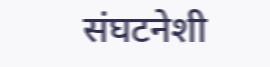संघटनेशी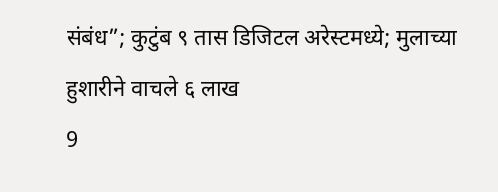संबंध”; कुटुंब ९ तास डिजिटल अरेस्टमध्ये; मुलाच्या हुशारीने वाचले ६ लाख
9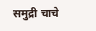समुद्री चाचे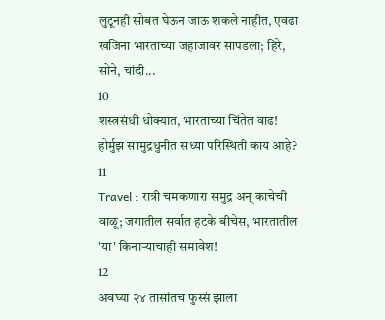लुटूनही सोबत घेऊन जाऊ शकले नाहीत, एवढा खजिना भारताच्या जहाजावर सापडला; हिरे, सोने, चांदी...
10
शस्त्रसंधी धोक्यात, भारताच्या चिंतेत वाढ! होर्मुझ सामुद्रधुनीत सध्या परिस्थिती काय आहे?
11
Travel : रात्री चमकणारा समुद्र अन् काचेची वाळू; जगातील सर्वात हटके बीचेस, भारतातील 'या' किनाऱ्याचाही समावेश!
12
अवघ्या २४ तासांतच फुस्सं झाला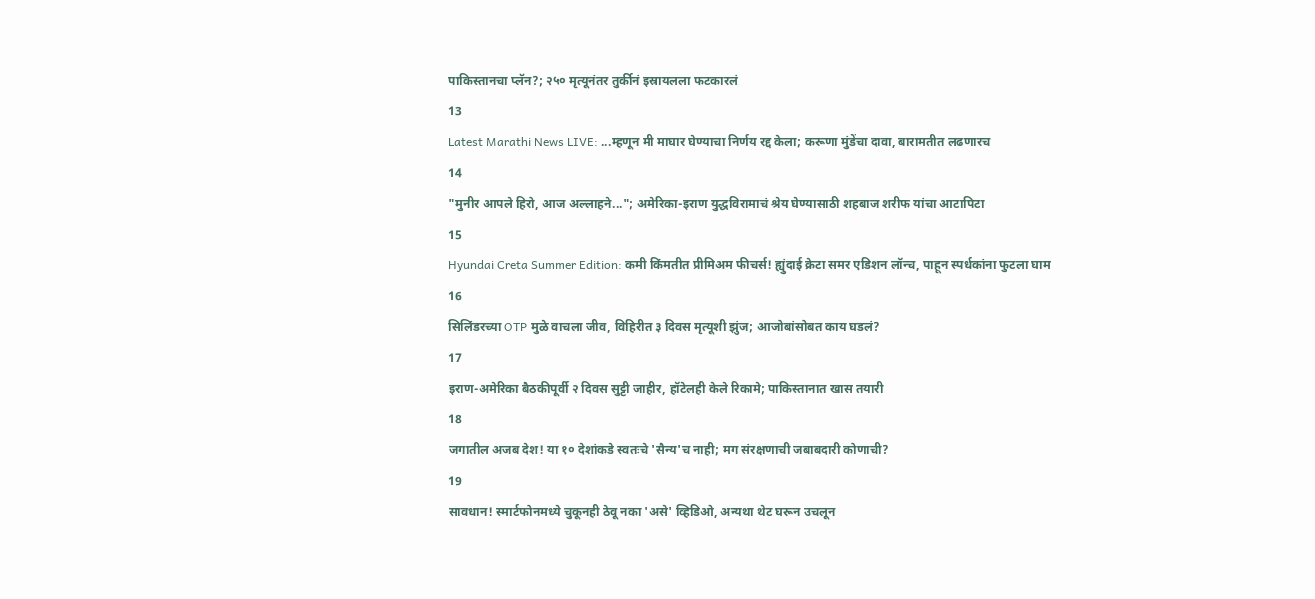पाकिस्तानचा प्लॅन?; २५० मृत्यूनंतर तुर्कीनं इस्रायलला फटकारलं
13
Latest Marathi News LIVE: ...म्हणून मी माघार घेण्याचा निर्णय रद्द केला; करूणा मुंडेंचा दावा, बारामतीत लढणारच
14
"मुनीर आपले हिरो, आज अल्लाहने..."; अमेरिका-इराण युद्धविरामाचं श्रेय घेण्यासाठी शहबाज शरीफ यांचा आटापिटा
15
Hyundai Creta Summer Edition: कमी किंमतीत प्रीमिअम फीचर्स! ह्युंदाई क्रेटा समर एडिशन लॉन्च, पाहून स्पर्धकांना फुटला घाम
16
सिलिंडरच्या OTP मुळे वाचला जीव, विहिरीत ३ दिवस मृत्यूशी झुंज; आजोबांसोबत काय घडलं?
17
इराण-अमेरिका बैठकीपूर्वी २ दिवस सुट्टी जाहीर, हॉटेलही केले रिकामे; पाकिस्तानात खास तयारी
18
जगातील अजब देश! या १० देशांकडे स्वतःचे 'सैन्य'च नाही; मग संरक्षणाची जबाबदारी कोणाची?
19
सावधान! स्मार्टफोनमध्ये चुकूनही ठेवू नका 'असे' व्हिडिओ, अन्यथा थेट घरून उचलून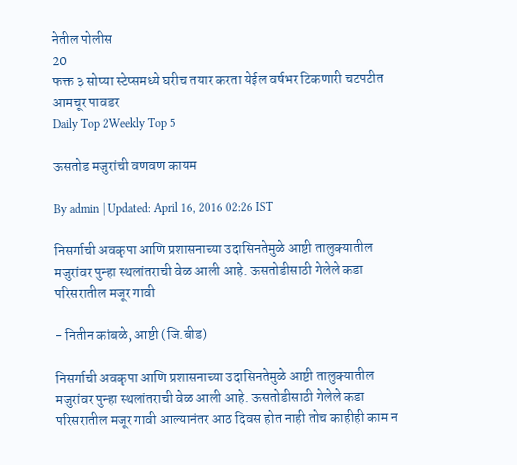नेतील पोलीस
20
फक्त ३ सोप्या स्टेप्समध्ये घरीच तयार करता येईल वर्षभर टिकणारी चटपटीत आमचूर पावडर
Daily Top 2Weekly Top 5

ऊसतोड मजुरांची वणवण कायम

By admin | Updated: April 16, 2016 02:26 IST

निसर्गाची अवकृपा आणि प्रशासनाच्या उदासिनतेमुळे आष्टी तालुक्यातील मजुरांवर पुन्हा स्थलांतराची वेळ आली आहे. ऊसतोडीसाठी गेलेले कडा परिसरातील मजूर गावी

- नितीन कांबळे, आष्टी (जि.बीड)

निसर्गाची अवकृपा आणि प्रशासनाच्या उदासिनतेमुळे आष्टी तालुक्यातील मजुरांवर पुन्हा स्थलांतराची वेळ आली आहे. ऊसतोडीसाठी गेलेले कडा परिसरातील मजूर गावी आल्यानंतर आठ दिवस होत नाही तोच काहीही काम न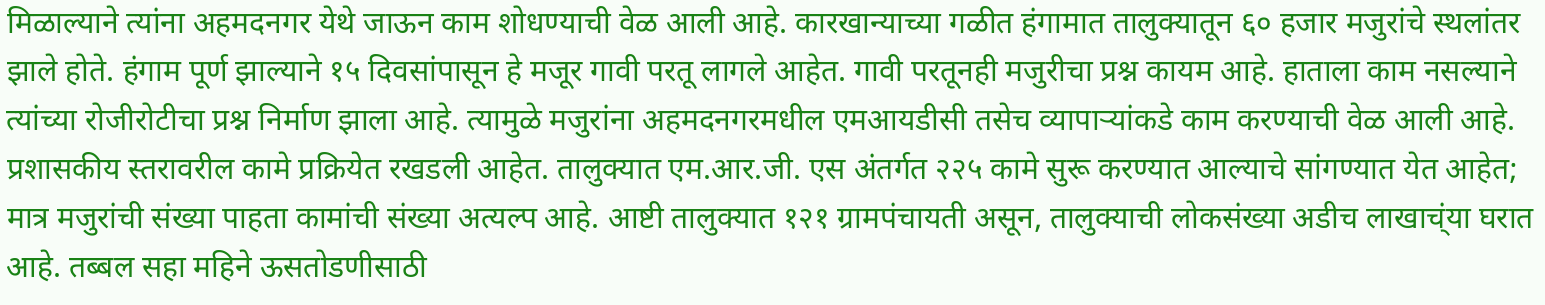मिळाल्याने त्यांना अहमदनगर येथे जाऊन काम शोधण्याची वेळ आली आहे. कारखान्याच्या गळीत हंगामात तालुक्यातून ६० हजार मजुरांचे स्थलांतर झाले होते. हंगाम पूर्ण झाल्याने १५ दिवसांपासून हे मजूर गावी परतू लागले आहेत. गावी परतूनही मजुरीचा प्रश्न कायम आहे. हाताला काम नसल्याने त्यांच्या रोजीरोटीचा प्रश्न निर्माण झाला आहे. त्यामुळे मजुरांना अहमदनगरमधील एमआयडीसी तसेच व्यापाऱ्यांकडे काम करण्याची वेळ आली आहे. प्रशासकीय स्तरावरील कामे प्रक्रियेत रखडली आहेत. तालुक्यात एम.आर.जी. एस अंतर्गत २२५ कामे सुरू करण्यात आल्याचे सांगण्यात येत आहेत; मात्र मजुरांची संख्या पाहता कामांची संख्या अत्यल्प आहे. आष्टी तालुक्यात १२१ ग्रामपंचायती असून, तालुक्याची लोकसंख्या अडीच लाखाच्ंया घरात आहे. तब्बल सहा महिने ऊसतोडणीसाठी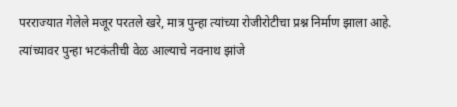परराज्यात गेलेले मजूर परतले खरे, मात्र पुन्हा त्यांच्या रोजीरोटीचा प्रश्न निर्माण झाला आहे. त्यांच्यावर पुन्हा भटकंतीची वेळ आल्याचे नवनाथ झांजे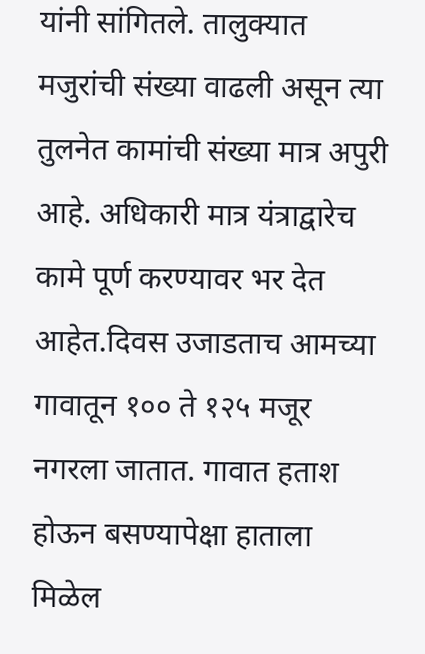यांनी सांगितले. तालुक्यात मजुरांची संख्या वाढली असून त्या तुलनेत कामांची संख्या मात्र अपुरी आहे. अधिकारी मात्र यंत्राद्वारेच कामे पूर्ण करण्यावर भर देत आहेत.दिवस उजाडताच आमच्या गावातून १०० ते १२५ मजूर नगरला जातात. गावात हताश होऊन बसण्यापेक्षा हाताला मिळेल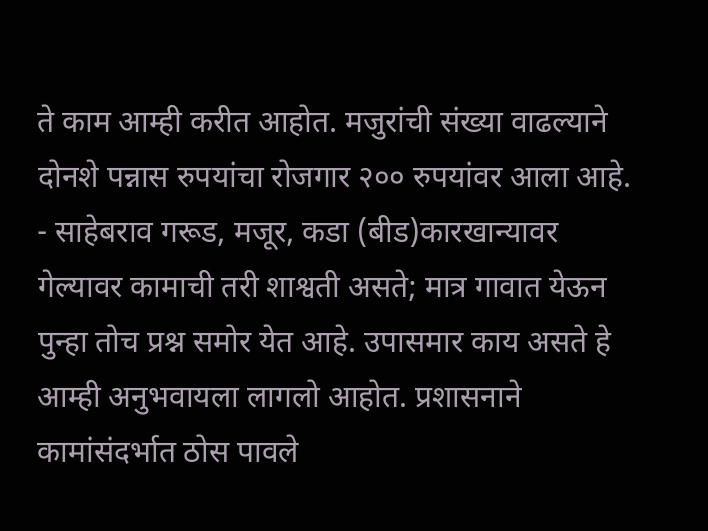ते काम आम्ही करीत आहोत. मजुरांची संख्या वाढल्याने दोनशे पन्नास रुपयांचा रोजगार २०० रुपयांवर आला आहे. - साहेबराव गरूड, मजूर, कडा (बीड)कारखान्यावर गेल्यावर कामाची तरी शाश्वती असते; मात्र गावात येऊन पुन्हा तोच प्रश्न समोर येत आहे. उपासमार काय असते हे आम्ही अनुभवायला लागलो आहोत. प्रशासनाने कामांसंदर्भात ठोस पावले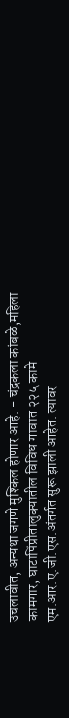उचलावीत, अन्यथा जगणे मुश्किल होणार आहे. - चंद्रकला कांबळे,महिला कामगार, घाटापिंप्रीतालुक्यातील विविध गावात २२५ कामे एम.आर.ए.जी.एस.अंतर्गत सुरू झाली आहेत. त्यावर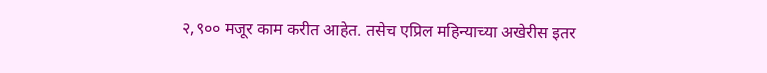२,९०० मजूर काम करीत आहेत. तसेच एप्रिल महिन्याच्या अखेरीस इतर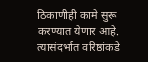ठिकाणीही कामे सुरू करण्यात येणार आहे. त्यासंदर्भात वरिष्ठांकडे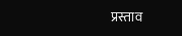प्रस्ताव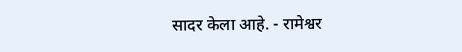सादर केला आहे. - रामेश्वर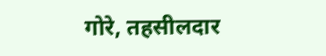गोरे, तहसीलदार